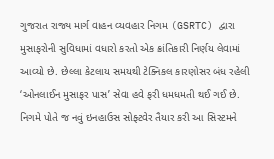ગુજરાત રાજ્ય માર્ગ વાહન વ્યવહાર નિગમ (GSRTC) દ્વારા મુસાફરોની સુવિધામાં વધારો કરતો એક ક્રાંતિકારી નિર્ણય લેવામાં આવ્યો છે. છેલ્લા કેટલાય સમયથી ટેક્નિકલ કારણોસર બંધ રહેલી ‘ઓનલાઈન મુસાફર પાસ’ સેવા હવે ફરી ધમધમતી થઈ ગઈ છે. નિગમે પોતે જ નવું ઇનહાઉસ સોફ્ટવેર તૈયાર કરી આ સિસ્ટમને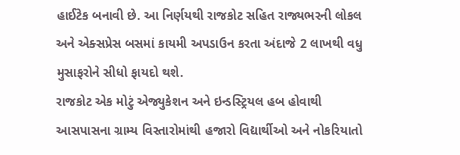હાઈટેક બનાવી છે. આ નિર્ણયથી રાજકોટ સહિત રાજ્યભરની લોકલ અને એક્સપ્રેસ બસમાં કાયમી અપડાઉન કરતા અંદાજે 2 લાખથી વધુ મુસાફરોને સીધો ફાયદો થશે.
રાજકોટ એક મોટું એજ્યુકેશન અને ઇન્ડસ્ટ્રિયલ હબ હોવાથી આસપાસના ગ્રામ્ય વિસ્તારોમાંથી હજારો વિદ્યાર્થીઓ અને નોકરિયાતો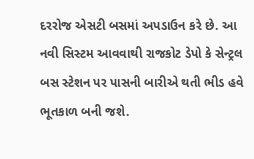દરરોજ એસટી બસમાં અપડાઉન કરે છે. આ નવી સિસ્ટમ આવવાથી રાજકોટ ડેપો કે સેન્ટ્રલ બસ સ્ટેશન પર પાસની બારીએ થતી ભીડ હવે ભૂતકાળ બની જશે.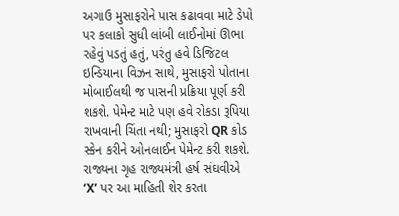અગાઉ મુસાફરોને પાસ કઢાવવા માટે ડેપો પર કલાકો સુધી લાંબી લાઈનોમાં ઊભા રહેવું પડતું હતું, પરંતુ હવે ડિજિટલ ઇન્ડિયાના વિઝન સાથે, મુસાફરો પોતાના મોબાઈલથી જ પાસની પ્રક્રિયા પૂર્ણ કરી શકશે. પેમેન્ટ માટે પણ હવે રોકડા રૂપિયા રાખવાની ચિંતા નથી; મુસાફરો QR કોડ સ્કેન કરીને ઓનલાઈન પેમેન્ટ કરી શકશે. રાજ્યના ગૃહ રાજ્યમંત્રી હર્ષ સંઘવીએ ‘X’ પર આ માહિતી શેર કરતા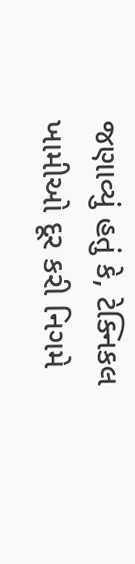જણાવ્યું હતું કે, ટેક્નિકલ ખામીઓ દૂર કરી નિગમે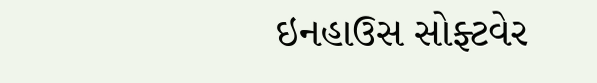ઇનહાઉસ સોફ્ટવેર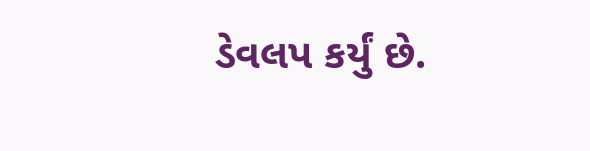ડેવલપ કર્યું છે.